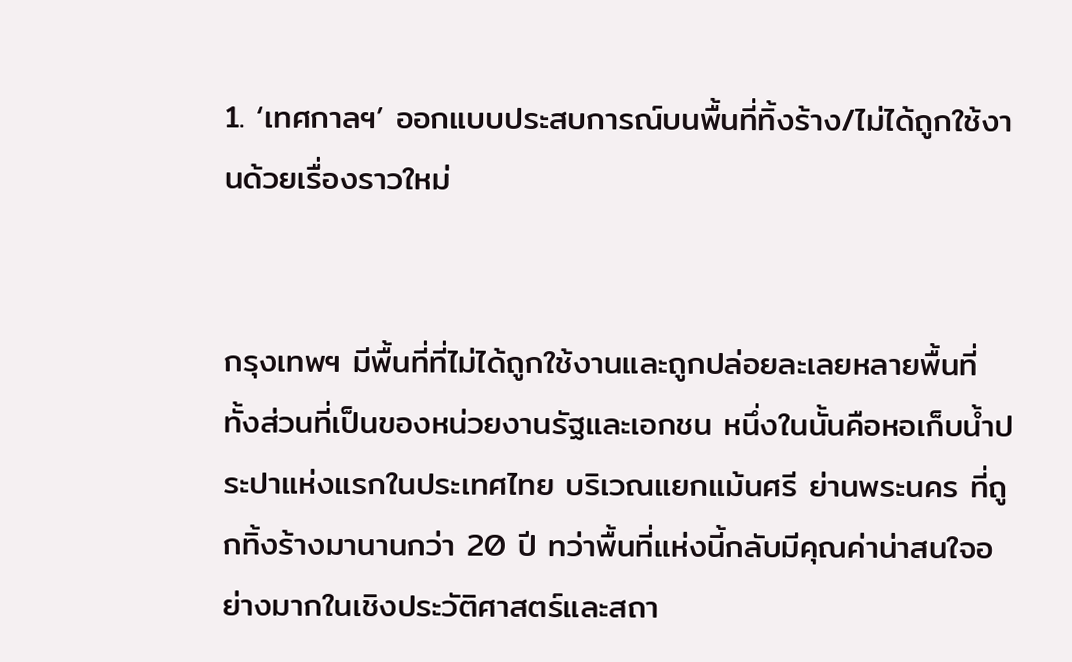1. ‘เทศกาลฯ’ ออกแบบประสบการณ์บนพื้นที่ทิ้งร้าง/ไม่ได้ถูกใช้งานด้วยเรื่องราวใหม่


กรุงเทพฯ มีพื้นที่ที่ไม่ได้ถูกใช้งานและถูกปล่อยละเลยหลายพื้นที่ ทั้งส่วนที่เป็นของหน่วยงานรัฐและเอกชน หนึ่งในนั้นคือหอเก็บน้ำประปาแห่งแรกในประเทศไทย บริเวณแยกแม้นศรี ย่านพระนคร ที่ถูกทิ้งร้างมานานกว่า 20 ปี ทว่าพื้นที่แห่งนี้กลับมีคุณค่าน่าสนใจอย่างมากในเชิงประวัติศาสตร์และสถา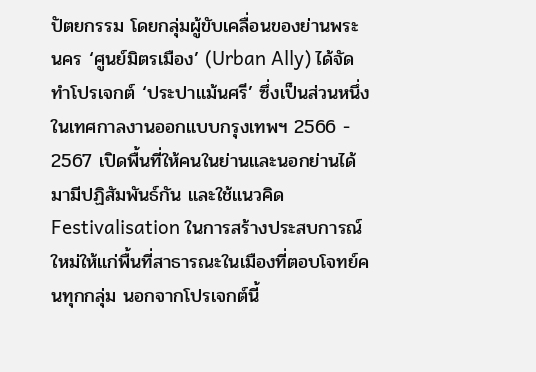ปัตยกรรม โดยกลุ่มผู้ขับเคลื่อนของย่านพระนคร ‘ศูนย์มิตรเมือง’ (Urban Ally) ได้จัดทำโปรเจกต์ ‘ประปาแม้นศรี’ ซึ่งเป็นส่วนหนึ่งในเทศกาลงานออกแบบกรุงเทพฯ 2566 - 2567 เปิดพื้นที่ให้คนในย่านและนอกย่านได้มามีปฏิสัมพันธ์กัน และใช้แนวคิด Festivalisation ในการสร้างประสบการณ์ใหม่ให้แก่พื้นที่สาธารณะในเมืองที่ตอบโจทย์คนทุกกลุ่ม นอกจากโปรเจกต์นี้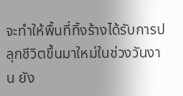จะทำให้พื้นที่ทิ้งร้างได้รับการปลุกชีวิตขึ้นมาใหม่ในช่วงวันงาน ยัง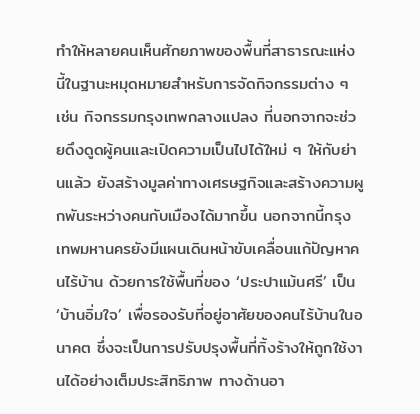ทำให้หลายคนเห็นศักยภาพของพื้นที่สาธารณะแห่งนี้ในฐานะหมุดหมายสำหรับการจัดกิจกรรมต่าง ๆ เช่น กิจกรรมกรุงเทพกลางแปลง ที่นอกจากจะช่วยดึงดูดผู้คนและเปิดความเป็นไปได้ใหม่ ๆ ให้กับย่านแล้ว ยังสร้างมูลค่าทางเศรษฐกิจและสร้างความผูกพันระหว่างคนกับเมืองได้มากขึ้น นอกจากนี้กรุงเทพมหานครยังมีแผนเดินหน้าขับเคลื่อนแก้ปัญหาคนไร้บ้าน ด้วยการใช้พื้นที่ของ ‘ประปาแม้นศรี’ เป็น ‘บ้านอิ่มใจ’ เพื่อรองรับที่อยู่อาศัยของคนไร้บ้านในอนาคต ซึ่งจะเป็นการปรับปรุงพื้นที่ทิ้งร้างให้ถูกใช้งานได้อย่างเต็มประสิทธิภาพ ทางด้านอา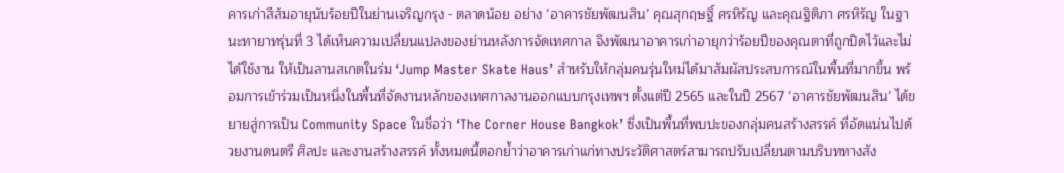คารเก่าสีส้มอายุนับร้อยปีในย่านเจริญกรุง - ตลาดน้อย อย่าง ‘อาคารชัยพัฒนสิน’ คุณสุกฤษฐิ์ ศรหิรัญ และคุณฐิติภา ศรหิรัญ ในฐานะทายาทรุ่นที่ 3 ได้เห็นความเปลี่ยนแปลงของย่านหลังการจัดเทศกาล จึงพัฒนาอาคารเก่าอายุกว่าร้อยปีของคุณตาที่ถูกปิดไว้และไม่ได้ใช้งาน ให้เป็นลานสเกตในร่ม ‘Jump Master Skate Haus’ สำหรับให้กลุ่มคนรุ่นใหม่ได้มาสัมผัสประสบการณ์ในพื้นที่มากขึ้น พร้อมการเข้าร่วมเป็นหนึ่งในพื้นที่จัดงานหลักของเทศกาลงานออกแบบกรุงเทพฯ ตั้งแต่ปี 2565 และในปี 2567 ‘อาคารชัยพัฒนสิน’ ได้ขยายสู่การเป็น Community Space ในชื่อว่า ‘The Corner House Bangkok’ ซึ่งเป็นพื้นที่พบปะของกลุ่มคนสร้างสรรค์ ที่อัดแน่นไปด้วยงานดนตรี ศิลปะ และงานสร้างสรรค์ ทั้งหมดนี้ตอกย้ำว่าอาคารเก่าแก่ทางประวัติศาสตร์สามารถปรับเปลี่ยนตามบริบททางสัง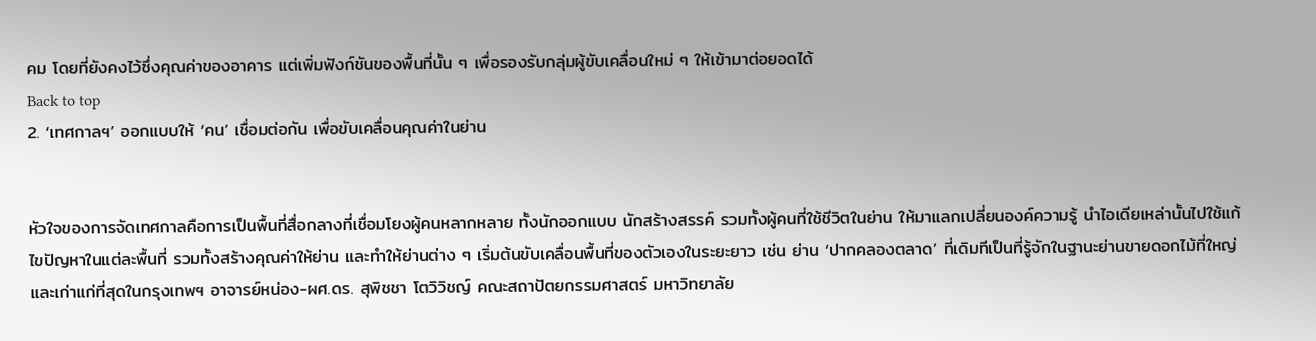คม โดยที่ยังคงไว้ซึ่งคุณค่าของอาคาร แต่เพิ่มฟังก์ชันของพื้นที่นั้น ๆ เพื่อรองรับกลุ่มผู้ขับเคลื่อนใหม่ ๆ ให้เข้ามาต่อยอดได้
Back to top
2. ‘เทศกาลฯ’ ออกแบบให้ ‘คน’ เชื่อมต่อกัน เพื่อขับเคลื่อนคุณค่าในย่าน


หัวใจของการจัดเทศกาลคือการเป็นพื้นที่สื่อกลางที่เชื่อมโยงผู้คนหลากหลาย ทั้งนักออกแบบ นักสร้างสรรค์ รวมทั้งผู้คนที่ใช้ชีวิตในย่าน ให้มาแลกเปลี่ยนองค์ความรู้ นำไอเดียเหล่านั้นไปใช้แก้ไขปัญหาในแต่ละพื้นที่ รวมทั้งสร้างคุณค่าให้ย่าน และทำให้ย่านต่าง ๆ เริ่มต้นขับเคลื่อนพื้นที่ของตัวเองในระยะยาว เช่น ย่าน ‘ปากคลองตลาด’ ที่เดิมทีเป็นที่รู้จักในฐานะย่านขายดอกไม้ที่ใหญ่และเก่าแก่ที่สุดในกรุงเทพฯ อาจารย์หน่อง-ผศ.ดร. สุพิชชา โตวิวิชญ์ คณะสถาปัตยกรรมศาสตร์ มหาวิทยาลัย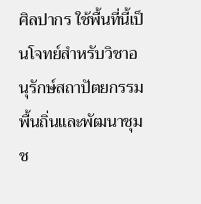ศิลปากร ใช้พื้นที่นี้เป็นโจทย์สำหรับวิชาอนุรักษ์สถาปัตยกรรมพื้นถิ่นและพัฒนาชุมช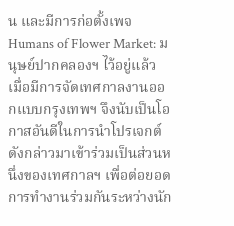น และมีการก่อตั้งเพจ Humans of Flower Market: มนุษย์ปากคลองฯ ไว้อยู่แล้ว เมื่อมีการจัดเทศกาลงานออกแบบกรุงเทพฯ จึงนับเป็นโอกาสอันดีในการนำโปรเจกต์ดังกล่าวมาเข้าร่วมเป็นส่วนหนึ่งของเทศกาลฯ เพื่อต่อยอดการทำงานร่วมกันระหว่างนัก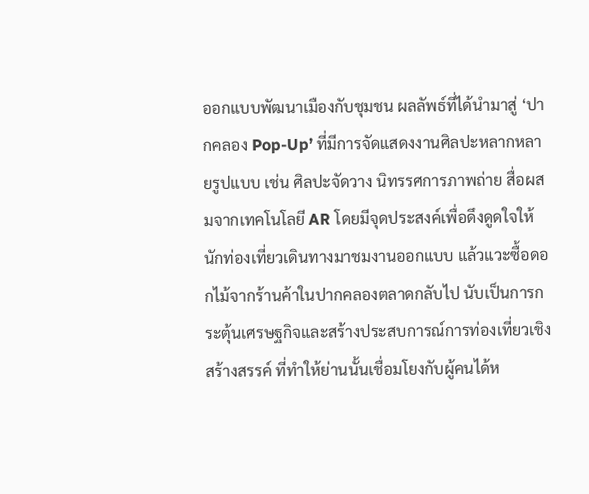ออกแบบพัฒนาเมืองกับชุมชน ผลลัพธ์ที่ได้นำมาสู่ ‘ปากคลอง Pop-Up’ ที่มีการจัดแสดงงานศิลปะหลากหลายรูปแบบ เช่น ศิลปะจัดวาง นิทรรศการภาพถ่าย สื่อผสมจากเทคโนโลยี AR โดยมีจุดประสงค์เพื่อดึงดูดใจให้นักท่องเที่ยวเดินทางมาชมงานออกแบบ แล้วแวะซื้อดอกไม้จากร้านค้าในปากคลองตลาดกลับไป นับเป็นการกระตุ้นเศรษฐกิจและสร้างประสบการณ์การท่องเที่ยวเชิงสร้างสรรค์ ที่ทำให้ย่านนั้นเชื่อมโยงกับผู้คนได้ห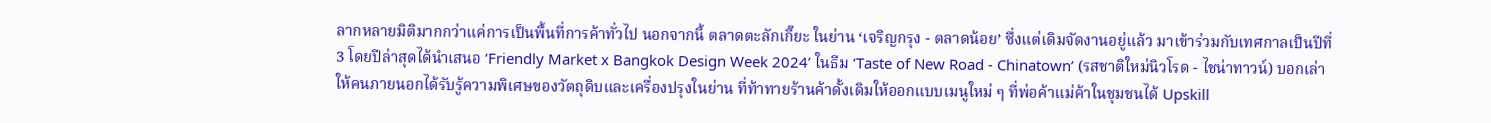ลากหลายมิติมากกว่าแค่การเป็นพื้นที่การค้าทั่วไป นอกจากนี้ ตลาดตะลักเกี๊ยะ ในย่าน ‘เจริญกรุง - ตลาดน้อย’ ซึ่งแต่เดิมจัดงานอยู่แล้ว มาเข้าร่วมกับเทศกาลเป็นปีที่ 3 โดยปีล่าสุดได้นำเสนอ ‘Friendly Market x Bangkok Design Week 2024’ ในธีม ‘Taste of New Road - Chinatown’ (รสชาติใหม่นิวโรด - ไชน่าทาวน์) บอกเล่าให้คนภายนอกได้รับรู้ความพิเศษของวัตถุดิบและเครื่องปรุงในย่าน ที่ท้าทายร้านค้าดั้งเดิมให้ออกแบบเมนูใหม่ ๆ ที่พ่อค้าแม่ค้าในชุมชนได้ Upskill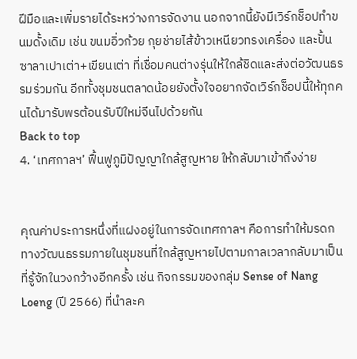ฝีมือและเพิ่มรายได้ระหว่างการจัดงาน นอกจากนี้ยังมีเวิร์กช็อปทำขนมดั้งเดิม เช่น ขนมอิ่วก้วย กุยช่ายไส้ข้าวเหนียวทรงเครื่อง และปั้นซาลาเปาเต่า+เขียนเต่า ที่เชื่อมคนต่างรุ่นให้ใกล้ชิดและส่งต่อวัฒนธรรมร่วมกัน อีกทั้งชุมชนตลาดน้อยยังตั้งใจอยากจัดเวิร์กช็อปนี้ให้ทุกคนได้มารับพรต้อนรับปีใหม่จีนไปด้วยกัน
Back to top
4. ‘เทศกาลฯ’ ฟื้นฟูภูมิปัญญาใกล้สูญหาย ให้กลับมาเข้าถึงง่าย


คุณค่าประการหนึ่งที่แฝงอยู่ในการจัดเทศกาลฯ คือการทำให้มรดกทางวัฒนธรรมภายในชุมชนที่ใกล้สูญหายไปตามกาลเวลากลับมาเป็นที่รู้จักในวงกว้างอีกครั้ง เช่น กิจกรรมของกลุ่ม Sense of Nang Loeng (ปี 2566) ที่นำละค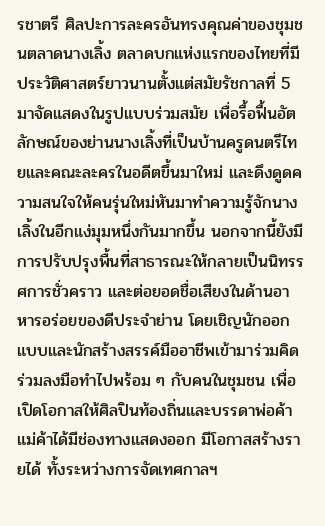รชาตรี ศิลปะการละครอันทรงคุณค่าของชุมชนตลาดนางเลิ้ง ตลาดบกแห่งแรกของไทยที่มีประวัติศาสตร์ยาวนานตั้งแต่สมัยรัชกาลที่ 5 มาจัดแสดงในรูปแบบร่วมสมัย เพื่อรื้อฟื้นอัตลักษณ์ของย่านนางเลิ้งที่เป็นบ้านครูดนตรีไทยและคณะละครในอดีตขึ้นมาใหม่ และดึงดูดความสนใจให้คนรุ่นใหม่หันมาทำความรู้จักนางเลิ้งในอีกแง่มุมหนึ่งกันมากขึ้น นอกจากนี้ยังมีการปรับปรุงพื้นที่สาธารณะให้กลายเป็นนิทรรศการชั่วคราว และต่อยอดชื่อเสียงในด้านอาหารอร่อยของดีประจำย่าน โดยเชิญนักออกแบบและนักสร้างสรรค์มืออาชีพเข้ามาร่วมคิดร่วมลงมือทำไปพร้อม ๆ กับคนในชุมชน เพื่อเปิดโอกาสให้ศิลปินท้องถิ่นและบรรดาพ่อค้าแม่ค้าได้มีช่องทางแสดงออก มีโอกาสสร้างรายได้ ทั้งระหว่างการจัดเทศกาลฯ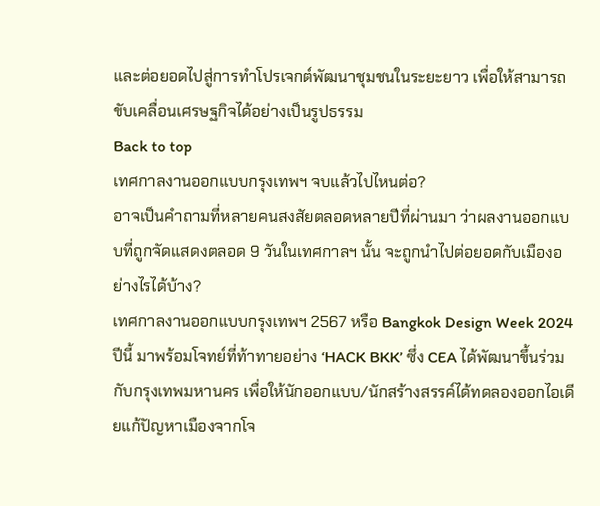และต่อยอดไปสู่การทำโปรเจกต์พัฒนาชุมชนในระยะยาว เพื่อให้สามารถขับเคลื่อนเศรษฐกิจได้อย่างเป็นรูปธรรม
Back to top
เทศกาลงานออกแบบกรุงเทพฯ จบแล้วไปไหนต่อ?
อาจเป็นคำถามที่หลายคนสงสัยตลอดหลายปีที่ผ่านมา ว่าผลงานออกแบบที่ถูกจัดแสดงตลอด 9 วันในเทศกาลฯ นั้น จะถูกนำไปต่อยอดกับเมืองอย่างไรได้บ้าง?
เทศกาลงานออกแบบกรุงเทพฯ 2567 หรือ Bangkok Design Week 2024 ปีนี้ มาพร้อมโจทย์ที่ท้าทายอย่าง ‘HACK BKK’ ซึ่ง CEA ได้พัฒนาขึ้นร่วมกับกรุงเทพมหานคร เพื่อให้นักออกแบบ/นักสร้างสรรค์ได้ทดลองออกไอเดียแก้ปัญหาเมืองจากโจ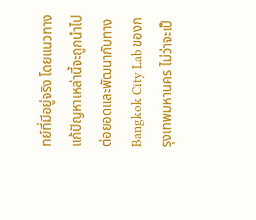ทย์ที่มีอยู่จริง โดยแนวทางแก้ปัญหาเหล่านี้จะถูกนำไปต่อยอดและพัฒนากับทาง Bangkok City Lab ของกรุงเทพมหานคร ไม่ว่าจะเป็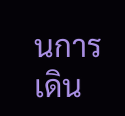นการเดิน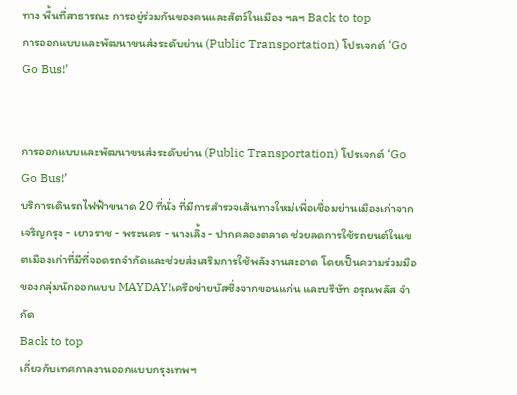ทาง พื้นที่สาธารณะ การอยู่ร่วมกันของคนและสัตว์ในเมือง ฯลฯ Back to top
การออกแบบและพัฒนาขนส่งระดับย่าน (Public Transportation) โปรเจกต์ ‘Go Go Bus!’


การออกแบบและพัฒนาขนส่งระดับย่าน (Public Transportation) โปรเจกต์ ‘Go Go Bus!’
บริการเดินรถไฟฟ้าขนาด 20 ที่นั่ง ที่มีการสำรวจเส้นทางใหม่เพื่อเชื่อมย่านเมืองเก่าจากเจริญกรุง - เยาวราช - พระนคร - นางเลิ้ง - ปากคลองตลาด ช่วยลดการใช้รถยนต์ในเขตเมืองเก่าที่มีที่จอดรถจำกัดและช่วยส่งเสริมการใช้พลังงานสะอาด โดยเป็นความร่วมมือของกลุ่มนักออกแบบ MAYDAY!เครือข่ายบัสซิ่งจากขอนแก่น และบริษัท อรุณพลัส จำกัด
Back to top
เกี่ยวกับเทศกาลงานออกแบบกรุงเทพฯ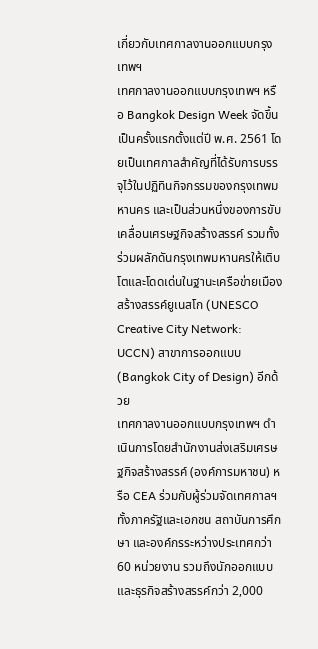เกี่ยวกับเทศกาลงานออกแบบกรุงเทพฯ
เทศกาลงานออกแบบกรุงเทพฯ หรือ Bangkok Design Week จัดขึ้นเป็นครั้งแรกตั้งแต่ปี พ.ศ. 2561 โดยเป็นเทศกาลสำคัญที่ได้รับการบรรจุไว้ในปฏิทินกิจกรรมของกรุงเทพมหานคร และเป็นส่วนหนึ่งของการขับเคลื่อนเศรษฐกิจสร้างสรรค์ รวมทั้งร่วมผลักดันกรุงเทพมหานครให้เติบโตและโดดเด่นในฐานะเครือข่ายเมืองสร้างสรรค์ยูเนสโก (UNESCO Creative City Network: UCCN) สาขาการออกแบบ (Bangkok City of Design) อีกด้วย
เทศกาลงานออกแบบกรุงเทพฯ ดำเนินการโดยสำนักงานส่งเสริมเศรษฐกิจสร้างสรรค์ (องค์การมหาชน) หรือ CEA ร่วมกับผู้ร่วมจัดเทศกาลฯ ทั้งภาครัฐและเอกชน สถาบันการศึกษา และองค์กรระหว่างประเทศกว่า 60 หน่วยงาน รวมถึงนักออกแบบและธุรกิจสร้างสรรค์กว่า 2,000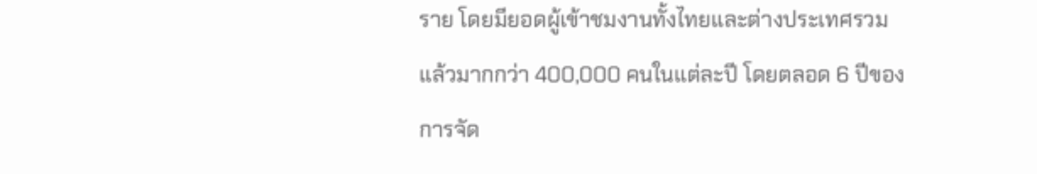ราย โดยมียอดผู้เข้าชมงานทั้งไทยและต่างประเทศรวมแล้วมากกว่า 400,000 คนในแต่ละปี โดยตลอด 6 ปีของการจัด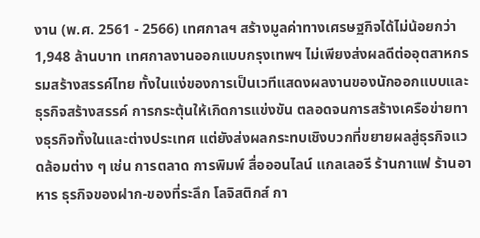งาน (พ.ศ. 2561 - 2566) เทศกาลฯ สร้างมูลค่าทางเศรษฐกิจได้ไม่น้อยกว่า 1,948 ล้านบาท เทศกาลงานออกแบบกรุงเทพฯ ไม่เพียงส่งผลดีต่ออุตสาหกรรมสร้างสรรค์ไทย ทั้งในแง่ของการเป็นเวทีแสดงผลงานของนักออกแบบและธุรกิจสร้างสรรค์ การกระตุ้นให้เกิดการแข่งขัน ตลอดจนการสร้างเครือข่ายทางธุรกิจทั้งในและต่างประเทศ แต่ยังส่งผลกระทบเชิงบวกที่ขยายผลสู่ธุรกิจแวดล้อมต่าง ๆ เช่น การตลาด การพิมพ์ สื่อออนไลน์ แกลเลอรี ร้านกาแฟ ร้านอาหาร ธุรกิจของฝาก-ของที่ระลึก โลจิสติกส์ กา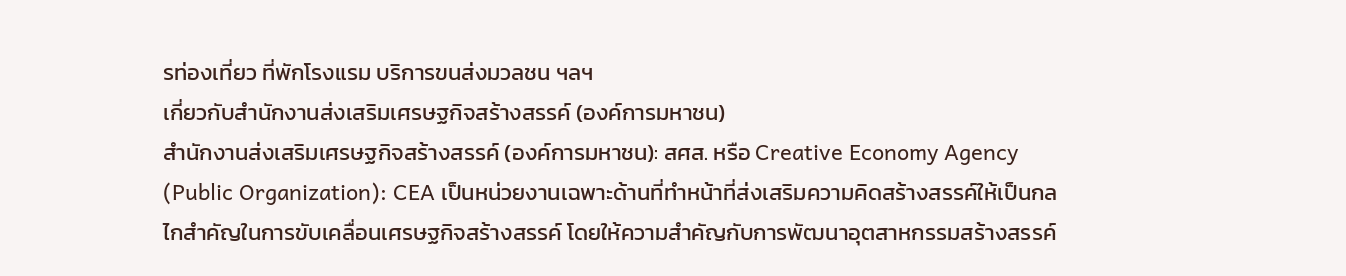รท่องเที่ยว ที่พักโรงแรม บริการขนส่งมวลชน ฯลฯ
เกี่ยวกับสำนักงานส่งเสริมเศรษฐกิจสร้างสรรค์ (องค์การมหาชน)
สำนักงานส่งเสริมเศรษฐกิจสร้างสรรค์ (องค์การมหาชน): สศส. หรือ Creative Economy Agency (Public Organization): CEA เป็นหน่วยงานเฉพาะด้านที่ทำหน้าที่ส่งเสริมความคิดสร้างสรรค์ให้เป็นกลไกสำคัญในการขับเคลื่อนเศรษฐกิจสร้างสรรค์ โดยให้ความสำคัญกับการพัฒนาอุตสาหกรรมสร้างสรรค์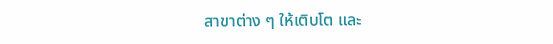สาขาต่าง ๆ ให้เติบโต และ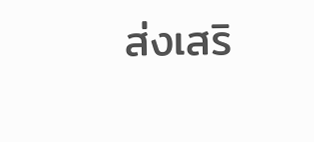ส่งเสริ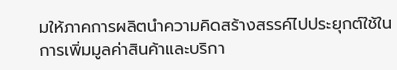มให้ภาคการผลิตนำความคิดสร้างสรรค์ไปประยุกต์ใช้ในการเพิ่มมูลค่าสินค้าและบริกา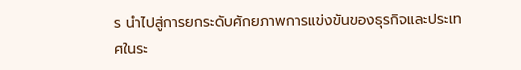ร นำไปสู่การยกระดับศักยภาพการแข่งขันของธุรกิจและประเทศในระ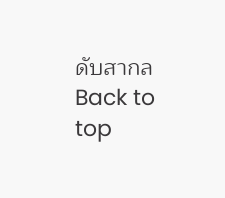ดับสากล
Back to top